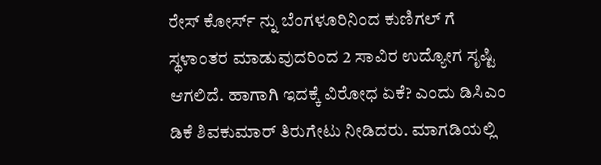ರೇಸ್ ಕೋರ್ಸ್ ನ್ನು ಬೆಂಗಳೂರಿನಿಂದ ಕುಣಿಗಲ್ ಗೆ ಸ್ಥಳಾಂತರ ಮಾಡುವುದರಿಂದ 2 ಸಾವಿರ ಉದ್ಯೋಗ ಸೃಷ್ಟಿ ಆಗಲಿದೆ. ಹಾಗಾಗಿ ಇದಕ್ಕೆ ವಿರೋಧ ಏಕೆ? ಎಂದು ಡಿಸಿಎಂ ಡಿಕೆ ಶಿವಕುಮಾರ್ ತಿರುಗೇಟು ನೀಡಿದರು. ಮಾಗಡಿಯಲ್ಲಿ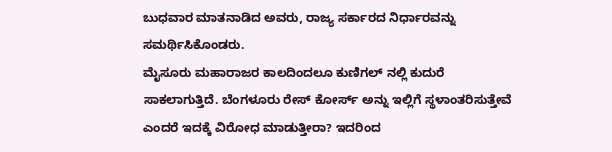ಬುಧವಾರ ಮಾತನಾಡಿದ ಅವರು, ರಾಜ್ಯ ಸರ್ಕಾರದ ನಿರ್ಧಾರವನ್ನು ಸಮರ್ಥಿಸಿಕೊಂಡರು.
ಮೈಸೂರು ಮಹಾರಾಜರ ಕಾಲದಿಂದಲೂ ಕುಣಿಗಲ್ ನಲ್ಲಿ ಕುದುರೆ ಸಾಕಲಾಗುತ್ತಿದೆ. ಬೆಂಗಳೂರು ರೇಸ್ ಕೋರ್ಸ್ ಅನ್ನು ಇಲ್ಲಿಗೆ ಸ್ಥಳಾಂತರಿಸುತ್ತೇವೆ ಎಂದರೆ ಇದಕ್ಕೆ ವಿರೋಧ ಮಾಡುತ್ತೀರಾ? ಇದರಿಂದ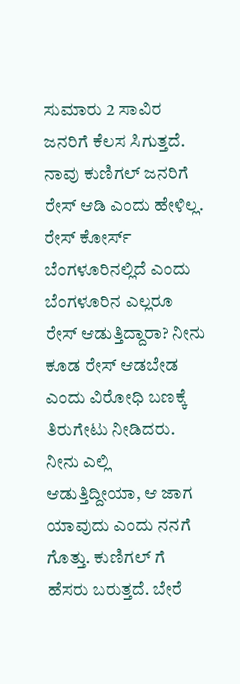ಸುಮಾರು 2 ಸಾವಿರ ಜನರಿಗೆ ಕೆಲಸ ಸಿಗುತ್ತದೆ. ನಾವು ಕುಣಿಗಲ್ ಜನರಿಗೆ ರೇಸ್ ಆಡಿ ಎಂದು ಹೇಳಿಲ್ಲ. ರೇಸ್ ಕೋರ್ಸ್ ಬೆಂಗಳೂರಿನಲ್ಲಿದೆ ಎಂದು ಬೆಂಗಳೂರಿನ ಎಲ್ಲರೂ ರೇಸ್ ಆಡುತ್ತಿದ್ದಾರಾ? ನೀನು ಕೂಡ ರೇಸ್ ಆಡಬೇಡ ಎಂದು ವಿರೋಧಿ ಬಣಕ್ಕೆ ತಿರುಗೇಟು ನೀಡಿದರು.
ನೀನು ಎಲ್ಲಿ ಆಡುತ್ತಿದ್ದೀಯಾ, ಆ ಜಾಗ ಯಾವುದು ಎಂದು ನನಗೆ ಗೊತ್ತು. ಕುಣಿಗಲ್ ಗೆ ಹೆಸರು ಬರುತ್ತದೆ. ಬೇರೆ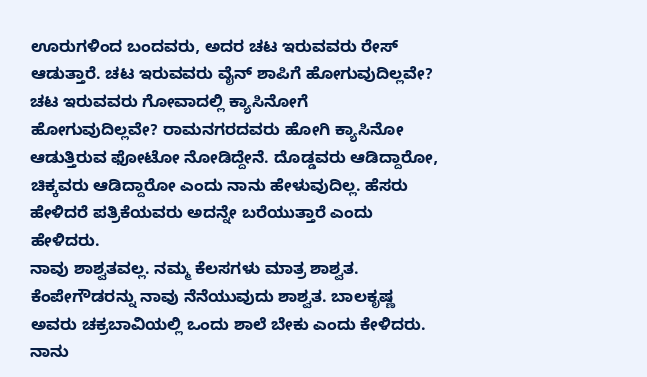ಊರುಗಳಿಂದ ಬಂದವರು, ಅದರ ಚಟ ಇರುವವರು ರೇಸ್ ಆಡುತ್ತಾರೆ. ಚಟ ಇರುವವರು ವೈನ್ ಶಾಪಿಗೆ ಹೋಗುವುದಿಲ್ಲವೇ? ಚಟ ಇರುವವರು ಗೋವಾದಲ್ಲಿ ಕ್ಯಾಸಿನೋಗೆ ಹೋಗುವುದಿಲ್ಲವೇ? ರಾಮನಗರದವರು ಹೋಗಿ ಕ್ಯಾಸಿನೋ ಆಡುತ್ತಿರುವ ಫೋಟೋ ನೋಡಿದ್ದೇನೆ. ದೊಡ್ಡವರು ಆಡಿದ್ದಾರೋ, ಚಿಕ್ಕವರು ಆಡಿದ್ದಾರೋ ಎಂದು ನಾನು ಹೇಳುವುದಿಲ್ಲ. ಹೆಸರು ಹೇಳಿದರೆ ಪತ್ರಿಕೆಯವರು ಅದನ್ನೇ ಬರೆಯುತ್ತಾರೆ ಎಂದು ಹೇಳಿದರು.
ನಾವು ಶಾಶ್ವತವಲ್ಲ. ನಮ್ಮ ಕೆಲಸಗಳು ಮಾತ್ರ ಶಾಶ್ವತ. ಕೆಂಪೇಗೌಡರನ್ನು ನಾವು ನೆನೆಯುವುದು ಶಾಶ್ವತ. ಬಾಲಕೃಷ್ಣ ಅವರು ಚಕ್ರಬಾವಿಯಲ್ಲಿ ಒಂದು ಶಾಲೆ ಬೇಕು ಎಂದು ಕೇಳಿದರು. ನಾನು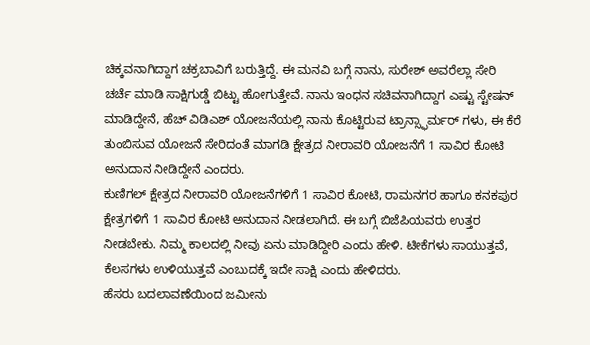ಚಿಕ್ಕವನಾಗಿದ್ದಾಗ ಚಕ್ರಬಾವಿಗೆ ಬರುತ್ತಿದ್ದೆ. ಈ ಮನವಿ ಬಗ್ಗೆ ನಾನು, ಸುರೇಶ್ ಅವರೆಲ್ಲಾ ಸೇರಿ ಚರ್ಚೆ ಮಾಡಿ ಸಾಕ್ಷಿಗುಡ್ಡೆ ಬಿಟ್ಟು ಹೋಗುತ್ತೇವೆ. ನಾನು ಇಂಧನ ಸಚಿವನಾಗಿದ್ದಾಗ ಎಷ್ಟು ಸ್ಟೇಷನ್ ಮಾಡಿದ್ದೇನೆ, ಹೆಚ್ ವಿಡಿಎಶ್ ಯೋಜನೆಯಲ್ಲಿ ನಾನು ಕೊಟ್ಟಿರುವ ಟ್ರಾನ್ಸ್ಫಾರ್ಮರ್ ಗಳು, ಈ ಕೆರೆ ತುಂಬಿಸುವ ಯೋಜನೆ ಸೇರಿದಂತೆ ಮಾಗಡಿ ಕ್ಷೇತ್ರದ ನೀರಾವರಿ ಯೋಜನೆಗೆ 1 ಸಾವಿರ ಕೋಟಿ ಅನುದಾನ ನೀಡಿದ್ದೇನೆ ಎಂದರು.
ಕುಣಿಗಲ್ ಕ್ಷೇತ್ರದ ನೀರಾವರಿ ಯೋಜನೆಗಳಿಗೆ 1 ಸಾವಿರ ಕೋಟಿ, ರಾಮನಗರ ಹಾಗೂ ಕನಕಪುರ ಕ್ಷೇತ್ರಗಳಿಗೆ 1 ಸಾವಿರ ಕೋಟಿ ಅನುದಾನ ನೀಡಲಾಗಿದೆ. ಈ ಬಗ್ಗೆ ಬಿಜೆಪಿಯವರು ಉತ್ತರ ನೀಡಬೇಕು. ನಿಮ್ಮ ಕಾಲದಲ್ಲಿ ನೀವು ಏನು ಮಾಡಿದ್ದೀರಿ ಎಂದು ಹೇಳಿ. ಟೀಕೆಗಳು ಸಾಯುತ್ತವೆ, ಕೆಲಸಗಳು ಉಳಿಯುತ್ತವೆ ಎಂಬುದಕ್ಕೆ ಇದೇ ಸಾಕ್ಷಿ ಎಂದು ಹೇಳಿದರು.
ಹೆಸರು ಬದಲಾವಣೆಯಿಂದ ಜಮೀನು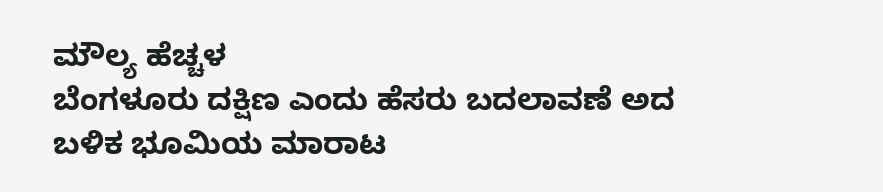ಮೌಲ್ಯ ಹೆಚ್ಚಳ
ಬೆಂಗಳೂರು ದಕ್ಷಿಣ ಎಂದು ಹೆಸರು ಬದಲಾವಣೆ ಅದ ಬಳಿಕ ಭೂಮಿಯ ಮಾರಾಟ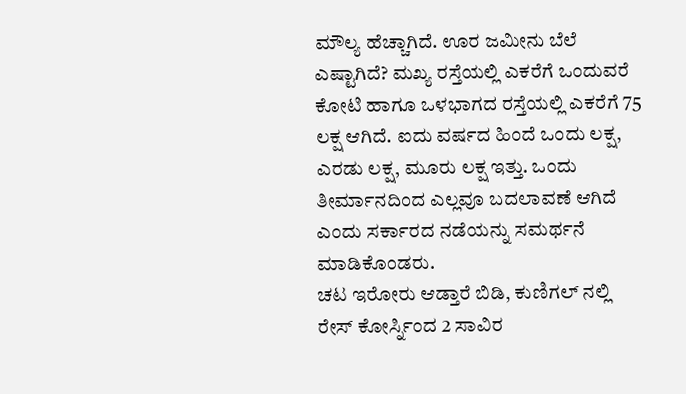ಮೌಲ್ಯ ಹೆಚ್ಚಾಗಿದೆ. ಊರ ಜಮೀನು ಬೆಲೆ ಎಷ್ಟಾಗಿದೆ? ಮಖ್ಯ ರಸ್ತೆಯಲ್ಲಿ ಎಕರೆಗೆ ಒಂದುವರೆ ಕೋಟಿ ಹಾಗೂ ಒಳಭಾಗದ ರಸ್ತೆಯಲ್ಲಿ ಎಕರೆಗೆ 75 ಲಕ್ಷ ಆಗಿದೆ. ಐದು ವರ್ಷದ ಹಿಂದೆ ಒಂದು ಲಕ್ಷ, ಎರಡು ಲಕ್ಷ, ಮೂರು ಲಕ್ಷ ಇತ್ತು. ಒಂದು ತೀರ್ಮಾನದಿಂದ ಎಲ್ಲವೂ ಬದಲಾವಣೆ ಆಗಿದೆ ಎಂದು ಸರ್ಕಾರದ ನಡೆಯನ್ನು ಸಮರ್ಥನೆ ಮಾಡಿಕೊಂಡರು.
ಚಟ ಇರೋರು ಆಡ್ತಾರೆ ಬಿಡಿ, ಕುಣಿಗಲ್ ನಲ್ಲಿ ರೇಸ್ ಕೋರ್ಸ್ನಿಂದ 2 ಸಾವಿರ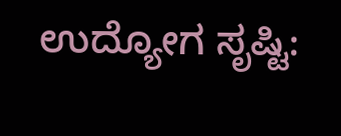ಉದ್ಯೋಗ ಸೃಷ್ಟಿ: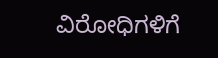ವಿರೋಧಿಗಳಿಗೆ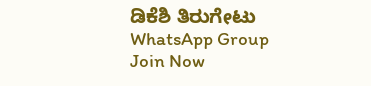ಡಿಕೆಶಿ ತಿರುಗೇಟು
WhatsApp Group
Join Now